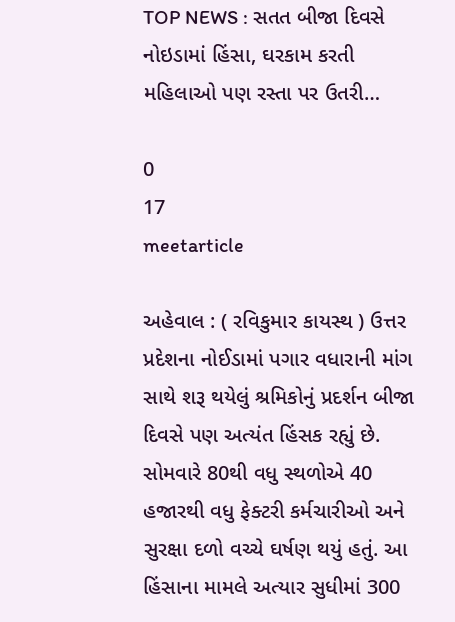TOP NEWS : સતત બીજા દિવસે નોઇડામાં હિંસા, ઘરકામ કરતી મહિલાઓ પણ રસ્તા પર ઉતરી…

0
17
meetarticle

અહેવાલ : ( રવિકુમાર કાયસ્થ ) ઉત્તર પ્રદેશના નોઈડામાં પગાર વધારાની માંગ સાથે શરૂ થયેલું શ્રમિકોનું પ્રદર્શન બીજા દિવસે પણ અત્યંત હિંસક રહ્યું છે. સોમવારે 80થી વધુ સ્થળોએ 40 હજારથી વધુ ફેક્ટરી કર્મચારીઓ અને સુરક્ષા દળો વચ્ચે ઘર્ષણ થયું હતું. આ હિંસાના મામલે અત્યાર સુધીમાં 300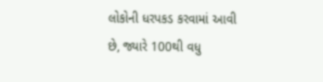લોકોની ધરપકડ કરવામાં આવી છે, જ્યારે 100થી વધુ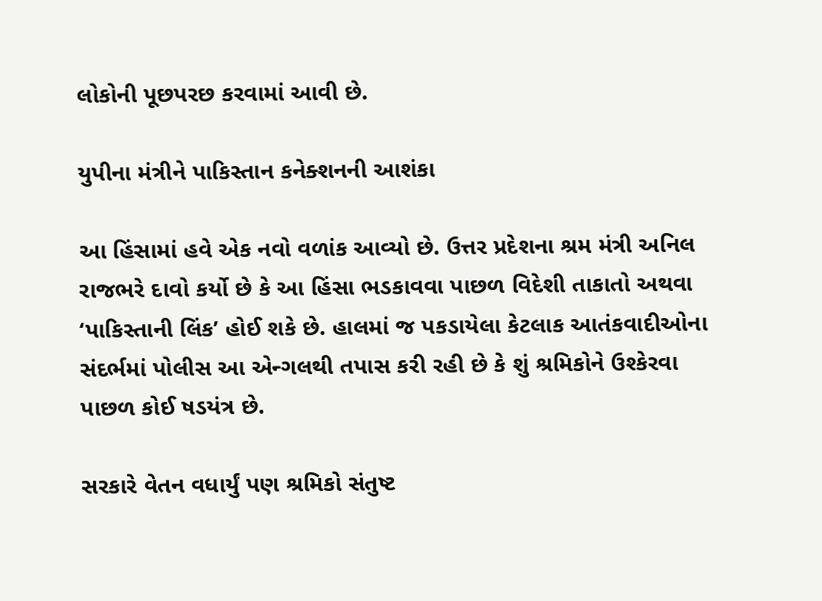લોકોની પૂછપરછ કરવામાં આવી છે.

યુપીના મંત્રીને પાકિસ્તાન કનેક્શનની આશંકા

આ હિંસામાં હવે એક નવો વળાંક આવ્યો છે. ઉત્તર પ્રદેશના શ્રમ મંત્રી અનિલ રાજભરે દાવો કર્યો છે કે આ હિંસા ભડકાવવા પાછળ વિદેશી તાકાતો અથવા ‘પાકિસ્તાની લિંક’ હોઈ શકે છે. હાલમાં જ પકડાયેલા કેટલાક આતંકવાદીઓના સંદર્ભમાં પોલીસ આ એન્ગલથી તપાસ કરી રહી છે કે શું શ્રમિકોને ઉશ્કેરવા પાછળ કોઈ ષડયંત્ર છે.

સરકારે વેતન વધાર્યું પણ શ્રમિકો સંતુષ્ટ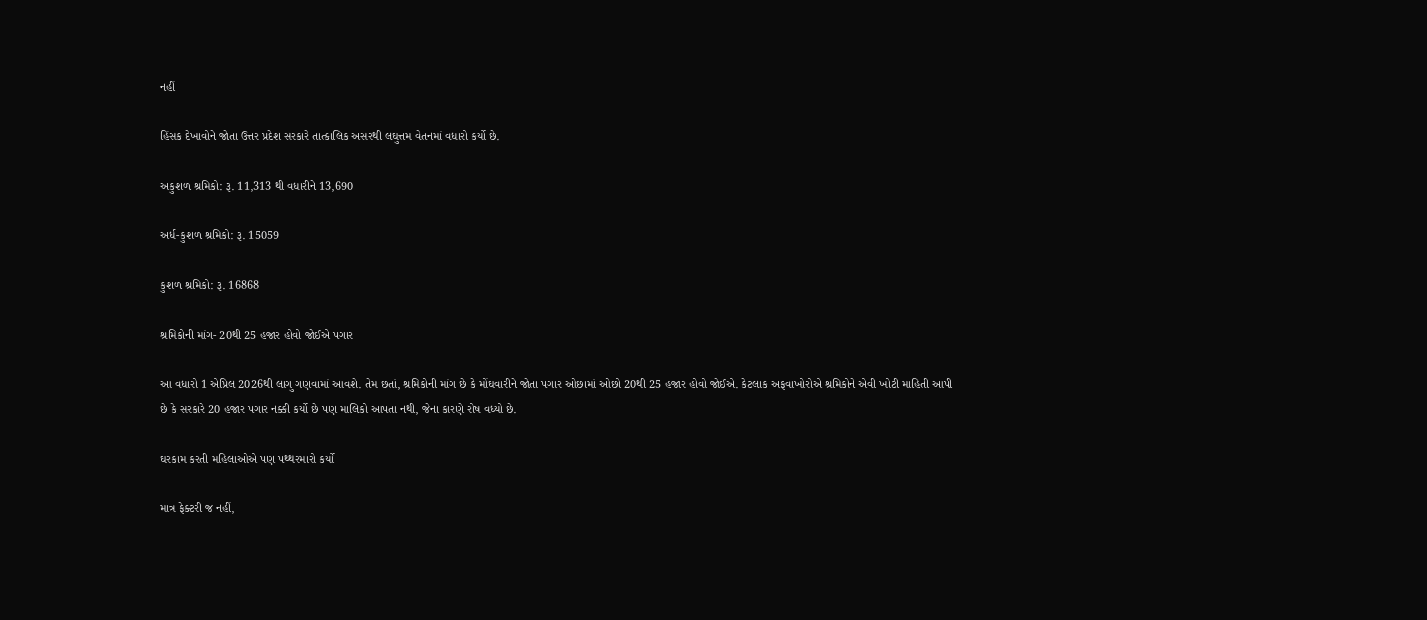નહીં

હિંસક દેખાવોને જોતા ઉત્તર પ્રદેશ સરકારે તાત્કાલિક અસરથી લઘુત્તમ વેતનમાં વધારો કર્યો છે.

અકુશળ શ્રમિકો: રૂ. 11,313 થી વધારીને 13,690

અર્ધ-કુશળ શ્રમિકો: રૂ. 15059

કુશળ શ્રમિકો: રૂ. 16868

શ્રમિકોની માંગ- 20થી 25 હજાર હોવો જોઈએ પગાર

આ વધારો 1 એપ્રિલ 2026થી લાગુ ગણવામાં આવશે. તેમ છતાં, શ્રમિકોની માંગ છે કે મોંઘવારીને જોતા પગાર ઓછામાં ઓછો 20થી 25 હજાર હોવો જોઈએ. કેટલાક અફવાખોરોએ શ્રમિકોને એવી ખોટી માહિતી આપી છે કે સરકારે 20 હજાર પગાર નક્કી કર્યો છે પણ માલિકો આપતા નથી, જેના કારણે રોષ વધ્યો છે.

ઘરકામ કરતી મહિલાઓએ પણ પથ્થરમારો કર્યો

માત્ર ફેક્ટરી જ નહીં,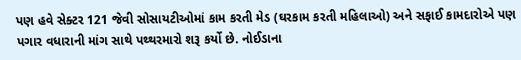પણ હવે સેક્ટર 121 જેવી સોસાયટીઓમાં કામ કરતી મેડ (ઘરકામ કરતી મહિલાઓ) અને સફાઈ કામદારોએ પણ પગાર વધારાની માંગ સાથે પથ્થરમારો શરૂ કર્યો છે. નોઈડાના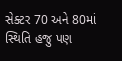સેક્ટર 70 અને 80માં સ્થિતિ હજુ પણ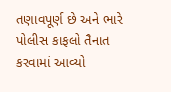તણાવપૂર્ણ છે અને ભારે પોલીસ કાફલો તૈનાત કરવામાં આવ્યો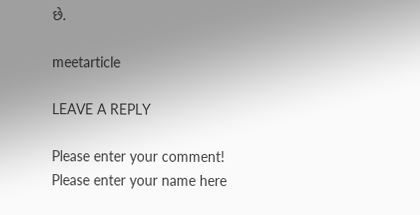છે.

meetarticle

LEAVE A REPLY

Please enter your comment!
Please enter your name here